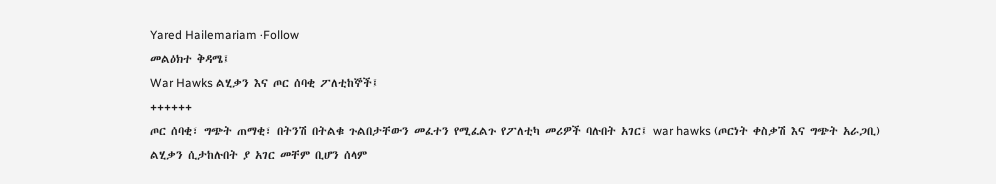Yared Hailemariam ·Follow
መልዕክተ ቅዳሜ፤
War Hawks ልሂቃን እና ጦር ሰባቂ ፖለቲከኞች፤
++++++
ጦር ሰባቂ፣ ግጭት ጠማቂ፣ በትንሽ በትልቁ ጉልበታቸውን መፈተን የሚፈልጉ የፖለቲካ መሪዎች ባሉበት አገር፤ war hawks (ጦርነት ቀስቃሽ እና ግጭት አራጋቢ) ልሂቃን ሲታከሉበት ያ አገር መቸም ቢሆን ሰላም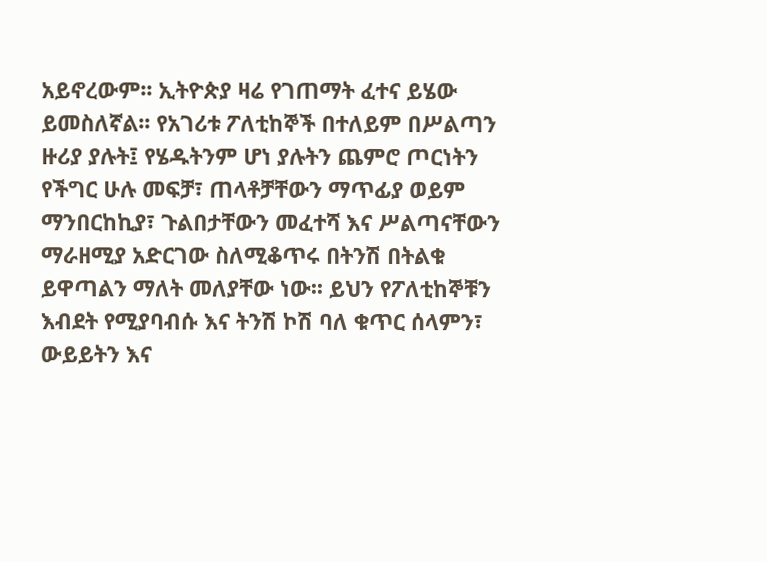አይኖረውም፡፡ ኢትዮጵያ ዛሬ የገጠማት ፈተና ይሄው ይመስለኛል፡፡ የአገሪቱ ፖለቲከኞች በተለይም በሥልጣን ዙሪያ ያሉት፤ የሄዱትንም ሆነ ያሉትን ጨምሮ ጦርነትን የችግር ሁሉ መፍቻ፣ ጠላቶቻቸውን ማጥፊያ ወይም ማንበርከኪያ፣ ጉልበታቸውን መፈተሻ እና ሥልጣናቸውን ማራዘሚያ አድርገው ስለሚቆጥሩ በትንሽ በትልቁ ይዋጣልን ማለት መለያቸው ነው፡፡ ይህን የፖለቲከኞቹን እብደት የሚያባብሱ እና ትንሽ ኮሽ ባለ ቁጥር ሰላምን፣ ውይይትን እና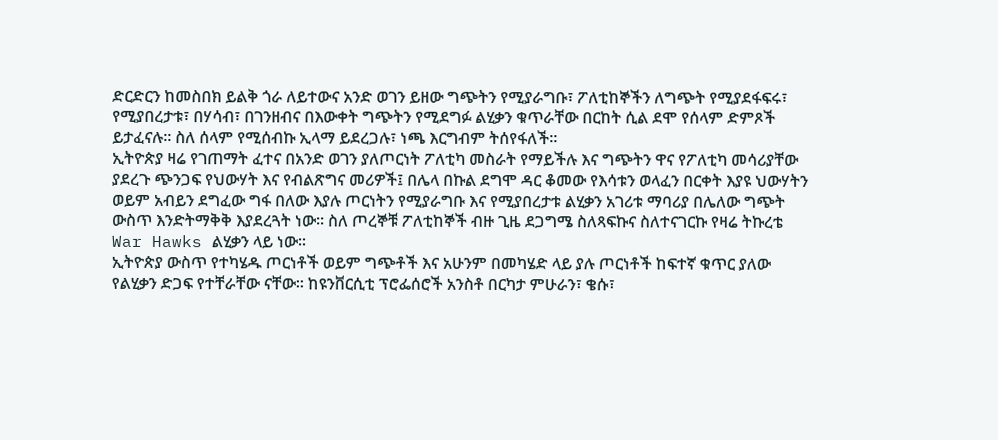ድርድርን ከመስበክ ይልቅ ጎራ ለይተውና አንድ ወገን ይዘው ግጭትን የሚያራግቡ፣ ፖለቲከኞችን ለግጭት የሚያደፋፍሩ፣ የሚያበረታቱ፣ በሃሳብ፣ በገንዘብና በእውቀት ግጭትን የሚደግፉ ልሂቃን ቁጥራቸው በርከት ሲል ደሞ የሰላም ድምጾች ይታፈናሉ፡፡ ስለ ሰላም የሚሰብኩ ኢላማ ይደረጋሉ፣ ነጫ እርግብም ትሰየፋለች።
ኢትዮጵያ ዛሬ የገጠማት ፈተና በአንድ ወገን ያለጦርነት ፖለቲካ መስራት የማይችሉ እና ግጭትን ዋና የፖለቲካ መሳሪያቸው ያደረጉ ጭንጋፍ የህውሃት እና የብልጽግና መሪዎች፤ በሌላ በኩል ደግሞ ዳር ቆመው የእሳቱን ወላፈን በርቀት እያዩ ህውሃትን ወይም አብይን ደግፈው ግፋ በለው እያሉ ጦርነትን የሚያራግቡ እና የሚያበረታቱ ልሂቃን አገሪቱ ማባሪያ በሌለው ግጭት ውስጥ እንድትማቅቅ እያደረጓት ነው፡፡ ስለ ጦረኞቹ ፖለቲከኞች ብዙ ጊዜ ደጋግሜ ስለጻፍኩና ስለተናገርኩ የዛሬ ትኩረቴ War Hawks ልሂቃን ላይ ነው፡፡
ኢትዮጵያ ውስጥ የተካሄዱ ጦርነቶች ወይም ግጭቶች እና አሁንም በመካሄድ ላይ ያሉ ጦርነቶች ከፍተኛ ቁጥር ያለው የልሂቃን ድጋፍ የተቸራቸው ናቸው፡፡ ከዩንቨርሲቲ ፕሮፌሰሮች አንስቶ በርካታ ምሁራን፣ ቄሱ፣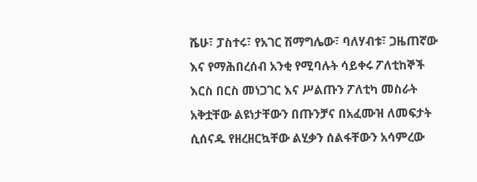ሼሁ፣ ፓስተሩ፣ የአገር ሽማግሌው፣ ባለሃብቱ፣ ጋዜጠኛው እና የማሕበረሰብ አንቂ የሚባሉት ሳይቀሩ ፖለቲከኞች እርስ በርስ መነጋገር እና ሥልጡን ፖለቲካ መስራት አቅቷቸው ልዩነታቸውን በጡንቻና በአፈሙዝ ለመፍታት ሲሰናዱ የዘረዘርኳቸው ልሂቃን ሰልፋቸውን አሳምረው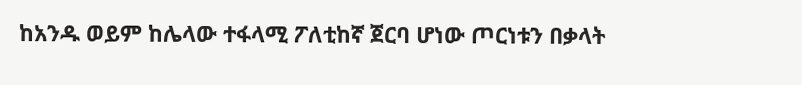ከአንዱ ወይም ከሌላው ተፋላሚ ፖለቲከኛ ጀርባ ሆነው ጦርነቱን በቃላት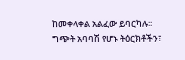ከመቀላቀል አልፈው ይባርካሉ፡፡ ግጭት አባባሽ የሆኑ ትዕርክቶችን፣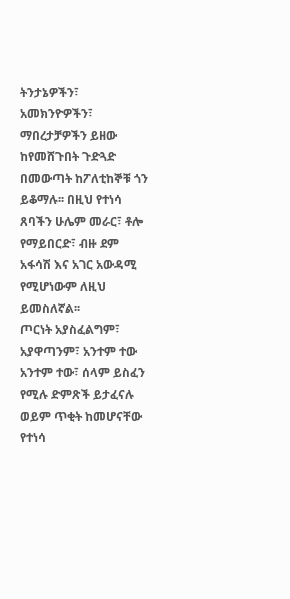ትንታኔዎችን፣ አመክንዮዎችን፣ ማበረታቻዎችን ይዘው ከየመሸጉበት ጉድጓድ በመውጣት ከፖለቲከኞቹ ጎን ይቆማሉ፡፡ በዚህ የተነሳ ጸባችን ሁሌም መራር፣ ቶሎ የማይበርድ፣ ብዙ ደም አፋሳሽ እና አገር አውዳሚ የሚሆነውም ለዚህ ይመስለኛል፡፡
ጦርነት አያስፈልግም፣ አያዋጣንም፣ አንተም ተው አንተም ተው፣ ሰላም ይስፈን የሚሉ ድምጽች ይታፈናሉ ወይም ጥቂት ከመሆናቸው የተነሳ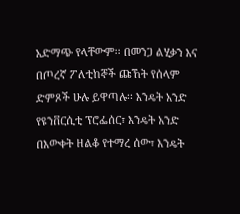አድማጭ የላቸውም፡፡ በመንጋ ልሂቃን እና በጦረኛ ፖለቲከኞች ጩኸት የሰላም ድምጾች ሁሉ ይዋጣሉ፡፡ እንዴት አንድ የዩንቨርሲቲ ፕሮፌሰር፣ እንዴት አንድ በእውቀት ዘልቆ የተማረ ሰው፣ እንዴት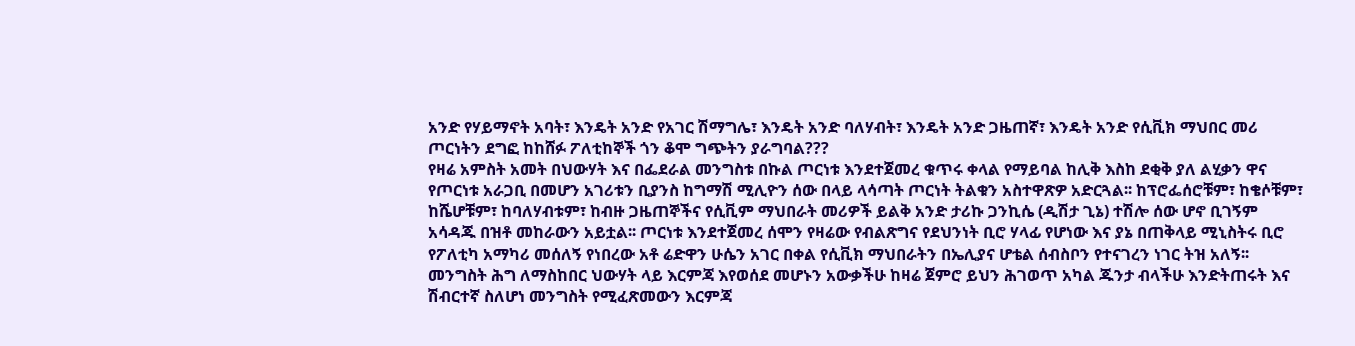አንድ የሃይማኖት አባት፣ እንዴት አንድ የአገር ሽማግሌ፣ እንዴት አንድ ባለሃብት፣ እንዴት አንድ ጋዜጠኛ፣ እንዴት አንድ የሲቪክ ማህበር መሪ ጦርነትን ደግፎ ከከሸፉ ፖለቲከኞች ጎን ቆሞ ግጭትን ያራግባል???
የዛሬ አምስት አመት በህውሃት እና በፌደራል መንግስቱ በኩል ጦርነቱ እንደተጀመረ ቁጥሩ ቀላል የማይባል ከሊቅ እስከ ደቂቅ ያለ ልሂቃን ዋና የጦርነቱ አራጋቢ በመሆን አገሪቱን ቢያንስ ከግማሽ ሚሊዮን ሰው በላይ ላሳጣት ጦርነት ትልቁን አስተዋጽዎ አድርጓል፡፡ ከፕሮፌሰሮቹም፣ ከቄሶቹም፣ ከሼሆቹም፣ ከባለሃብቱም፣ ከብዙ ጋዜጠኞችና የሲቪም ማህበራት መሪዎች ይልቅ አንድ ታሪኩ ጋንኪሴ (ዲሽታ ጊኔ) ተሽሎ ሰው ሆኖ ቢገኝም አሳዳጁ በዝቶ መከራውን አይቷል፡፡ ጦርነቱ እንደተጀመረ ሰሞን የዛሬው የብልጽግና የደህንነት ቢሮ ሃላፊ የሆነው እና ያኔ በጠቅላይ ሚኒስትሩ ቢሮ የፖለቲካ አማካሪ መሰለኝ የነበረው አቶ ሬድዋን ሁሴን አገር በቀል የሲቪክ ማህበራትን በኤሊያና ሆቴል ሰብስቦን የተናገረን ነገር ትዝ አለኝ፡፡ መንግስት ሕግ ለማስከበር ህውሃት ላይ እርምጃ እየወሰደ መሆኑን አውቃችሁ ከዛሬ ጀምሮ ይህን ሕገወጥ አካል ጁንታ ብላችሁ እንድትጠሩት እና ሽብርተኛ ስለሆነ መንግስት የሚፈጽመውን እርምጃ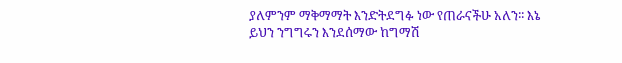ያለምንም ማቅማማት እንድትደግፉ ነው የጠራናችሁ አለን፡፡ እኔ ይህን ንግግሩን እንደሰማው ከግማሽ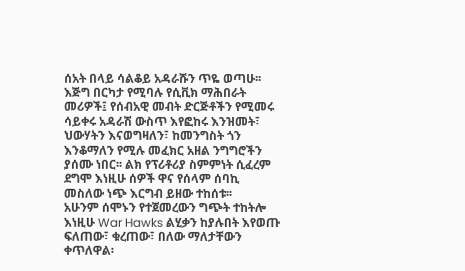ሰአት በላይ ሳልቆይ አዳራሹን ጥዬ ወጣሁ፡፡ እጅግ በርካታ የሚባሉ የሲቪክ ማሕበራት መሪዎች፤ የሰብአዊ መብት ድርጅቶችን የሚመሩ ሳይቀሩ አዳራሽ ውስጥ እየፎከሩ እንዝመት፣ ህውሃትን እናወግዛለን፣ ከመንግስት ጎን እንቆማለን የሚሉ መፈክር አዘል ንግግሮችን ያሰሙ ነበር፡፡ ልክ የፕሪቶሪያ ስምምነት ሲፈረም ደግሞ እነዚሁ ሰዎች ዋና የሰላም ሰባኪ መስለው ነጭ እርግብ ይዘው ተከሰቱ፡፡
አሁንም ሰሞኑን የተጀመረውን ግጭት ተከትሎ እነዚሁ War Hawks ልሂቃን ከያሉበት እየወጡ ፍለጠው፣ ቁረጠው፣ በለው ማለታቸውን ቀጥለዋል፡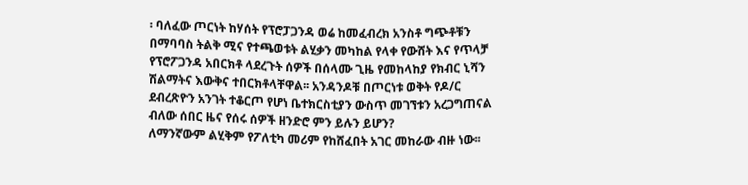፡ ባለፈው ጦርነት ከሃሰት የፕሮፓጋንዳ ወሬ ከመፈብረክ አንስቶ ግጭቶቹን በማባባስ ትልቅ ሚና የተጫወቱት ልሂቃን መካከል የላቀ የውሸት እና የጥላቻ የፕሮፖጋንዳ አበርክቶ ላደረጉት ሰዎች በሰላሙ ጊዜ የመከላከያ የክብር ኒሻን ሽልማትና እውቅና ተበርክቶላቸዋል፡፡ አንዳንዶቹ በጦርነቱ ወቅት የዶ/ር ደብረጽዮን አንገት ተቆርጦ የሆነ ቤተክርስቲያን ውስጥ መገኘቱን አረጋግጠናል ብለው ሰበር ዜና የሰሩ ሰዎች ዘንድሮ ምን ይሉን ይሆን?
ለማንኛውም ልሂቅም የፖለቲካ መሪም የከሸፈበት አገር መከራው ብዙ ነው፡፡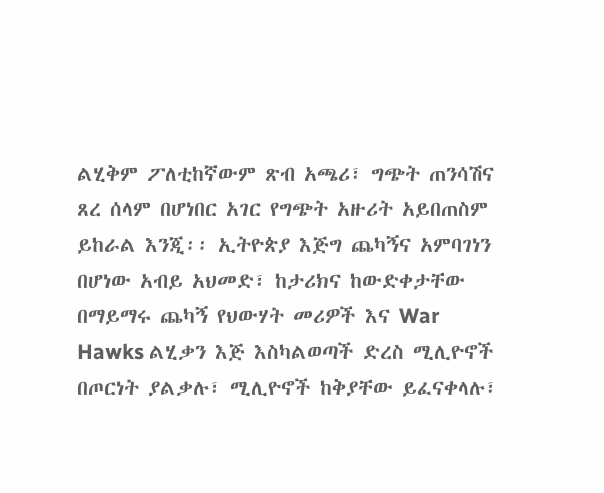ልሂቅም ፖለቲከኛውም ጽብ አጫሪ፣ ግጭት ጠንሳሽና ጸረ ሰላም በሆነበር አገር የግጭት አዙሪት አይበጠስም ይከራል እንጂ፡፡ ኢትዮጵያ እጅግ ጨካኝና አምባገነን በሆነው አብይ አህመድ፣ ከታሪክና ከውድቀታቸው በማይማሩ ጨካኝ የህውሃት መሪዎች እና War Hawks ልሂቃን እጅ እስካልወጣች ድረስ ሚሊዮኖች በጦርነት ያልቃሉ፣ ሚሊዮኖች ከቅያቸው ይፈናቀላሉ፣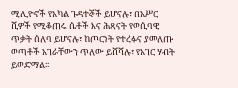ሚሊዮኖች የአካል ጉዳተኞች ይሆናሉ፣ በአሥር ሺዎች የሚቆጠሩ ሴቶች እና ሕጻናት የወሲባዊ ጥቃት ሰለባ ይሆናሉ፣ ከጦርነት የተረፉና ያመለጡ ወጣቶች አገራቸውን ጥለው ይሸሻሉ፣ የአገር ሃብት ይወድማል፡፡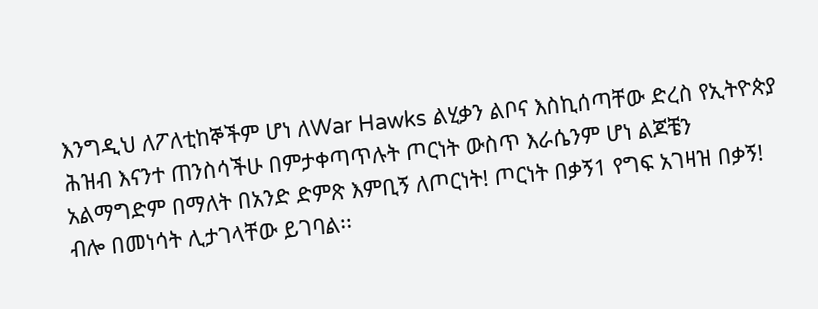እንግዲህ ለፖለቲከኞችም ሆነ ለWar Hawks ልሂቃን ልቦና እስኪሰጣቸው ድረስ የኢትዮጵያ ሕዝብ እናንተ ጠንስሳችሁ በምታቀጣጥሉት ጦርነት ውስጥ እራሴንም ሆነ ልጆቼን አልማግድም በማለት በአንድ ድምጽ እምቢኝ ለጦርነት! ጦርነት በቃኝ1 የግፍ አገዛዝ በቃኝ! ብሎ በመነሳት ሊታገላቸው ይገባል፡፡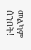መልካም ሰንበት!